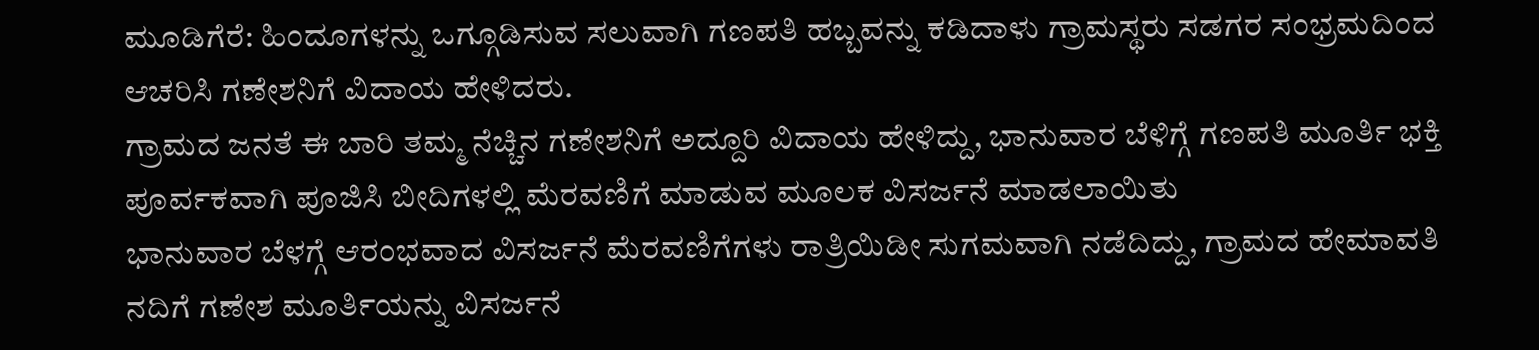ಮೂಡಿಗೆರೆ: ಹಿಂದೂಗಳನ್ನು ಒಗ್ಗೂಡಿಸುವ ಸಲುವಾಗಿ ಗಣಪತಿ ಹಬ್ಬವನ್ನು ಕಡಿದಾಳು ಗ್ರಾಮಸ್ಥರು ಸಡಗರ ಸಂಭ್ರಮದಿಂದ ಆಚರಿಸಿ ಗಣೇಶನಿಗೆ ವಿದಾಯ ಹೇಳಿದರು.
ಗ್ರಾಮದ ಜನತೆ ಈ ಬಾರಿ ತಮ್ಮ ನೆಚ್ಚಿನ ಗಣೇಶನಿಗೆ ಅದ್ದೂರಿ ವಿದಾಯ ಹೇಳಿದ್ದು, ಭಾನುವಾರ ಬೆಳಿಗ್ಗೆ ಗಣಪತಿ ಮೂರ್ತಿ ಭಕ್ತಿ ಪೂರ್ವಕವಾಗಿ ಪೂಜಿಸಿ ಬೀದಿಗಳಲ್ಲಿ ಮೆರವಣಿಗೆ ಮಾಡುವ ಮೂಲಕ ವಿಸರ್ಜನೆ ಮಾಡಲಾಯಿತು
ಭಾನುವಾರ ಬೆಳಗ್ಗೆ ಆರಂಭವಾದ ವಿಸರ್ಜನೆ ಮೆರವಣಿಗೆಗಳು ರಾತ್ರಿಯಿಡೀ ಸುಗಮವಾಗಿ ನಡೆದಿದ್ದು, ಗ್ರಾಮದ ಹೇಮಾವತಿ ನದಿಗೆ ಗಣೇಶ ಮೂರ್ತಿಯನ್ನು ವಿಸರ್ಜನೆ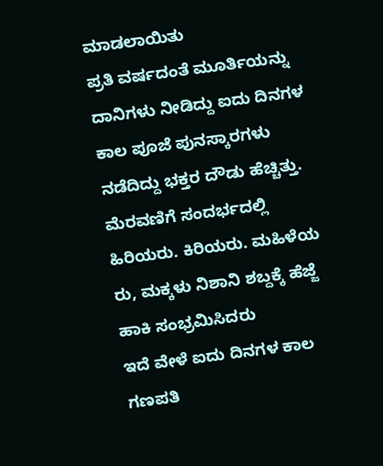ಮಾಡಲಾಯಿತು
ಪ್ರತಿ ವರ್ಷದಂತೆ ಮೂರ್ತಿಯನ್ನು ದಾನಿಗಳು ನೀಡಿದ್ದು ಐದು ದಿನಗಳ ಕಾಲ ಪೂಜೆ ಪುನಸ್ಕಾರಗಳು ನಡೆದಿದ್ದು ಭಕ್ತರ ದೌಡು ಹೆಚ್ಚಿತ್ತು. ಮೆರವಣಿಗೆ ಸಂದರ್ಭದಲ್ಲಿ ಹಿರಿಯರು. ಕಿರಿಯರು. ಮಹಿಳೆಯ ರು, ಮಕ್ಕಳು ನಿಶಾನಿ ಶಬ್ದಕ್ಕೆ ಹೆಜ್ಜೆ ಹಾಕಿ ಸಂಭ್ರಮಿಸಿದರು
ಇದೆ ವೇಳೆ ಐದು ದಿನಗಳ ಕಾಲ ಗಣಪತಿ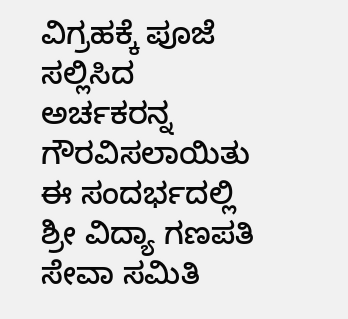ವಿಗ್ರಹಕ್ಕೆ ಪೂಜೆ ಸಲ್ಲಿಸಿದ ಅರ್ಚಕರನ್ನ ಗೌರವಿಸಲಾಯಿತು
ಈ ಸಂದರ್ಭದಲ್ಲಿ ಶ್ರೀ ವಿದ್ಯಾ ಗಣಪತಿ ಸೇವಾ ಸಮಿತಿ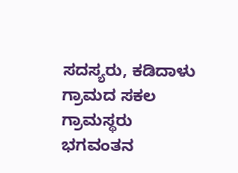ಸದಸ್ಯರು, ಕಡಿದಾಳು ಗ್ರಾಮದ ಸಕಲ ಗ್ರಾಮಸ್ಥರು ಭಗವಂತನ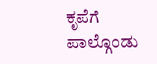ಕೃಪೆಗೆ ಪಾಲ್ಗೊಂಡು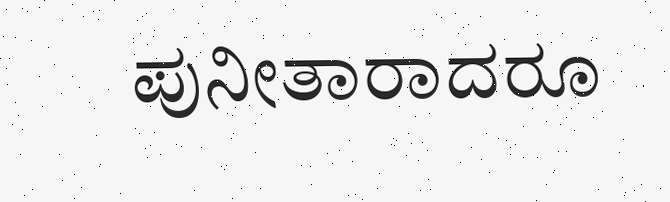ಪುನೀತಾರಾದರೂ